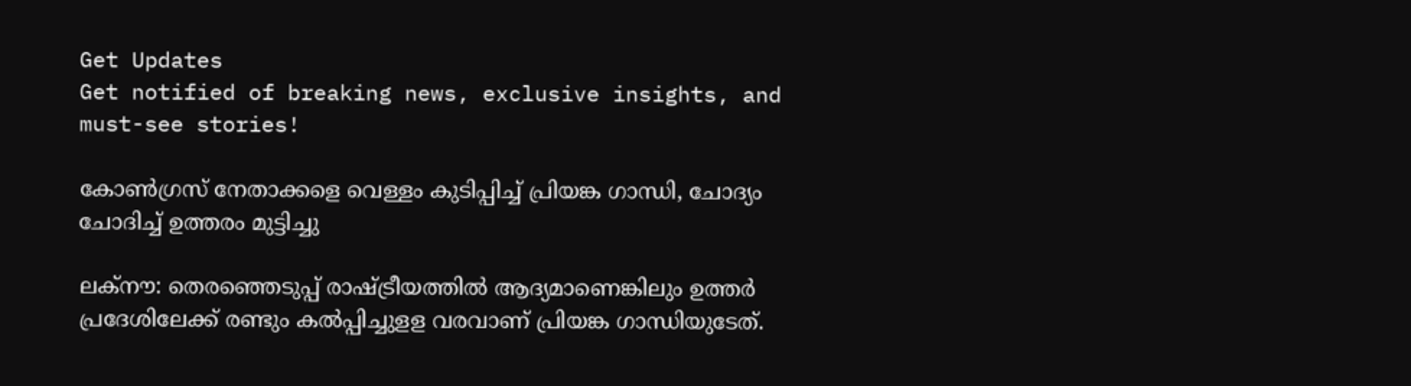Get Updates
Get notified of breaking news, exclusive insights, and must-see stories!

കോൺഗ്രസ് നേതാക്കളെ വെള്ളം കുടിപ്പിച്ച് പ്രിയങ്ക ഗാന്ധി, ചോദ്യം ചോദിച്ച് ഉത്തരം മുട്ടിച്ചു

ലക്‌നൗ: തെരഞ്ഞെടുപ്പ് രാഷ്ട്രീയത്തില്‍ ആദ്യമാണെങ്കിലും ഉത്തര്‍ പ്രദേശിലേക്ക് രണ്ടും കല്‍പ്പിച്ചുളള വരവാണ് പ്രിയങ്ക ഗാന്ധിയുടേത്.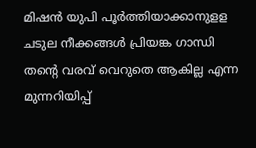മിഷന്‍ യുപി പൂര്‍ത്തിയാക്കാനുളള ചടുല നീക്കങ്ങള്‍ പ്രിയങ്ക ഗാന്ധി തന്റെ വരവ് വെറുതെ ആകില്ല എന്ന മുന്നറിയിപ്പ്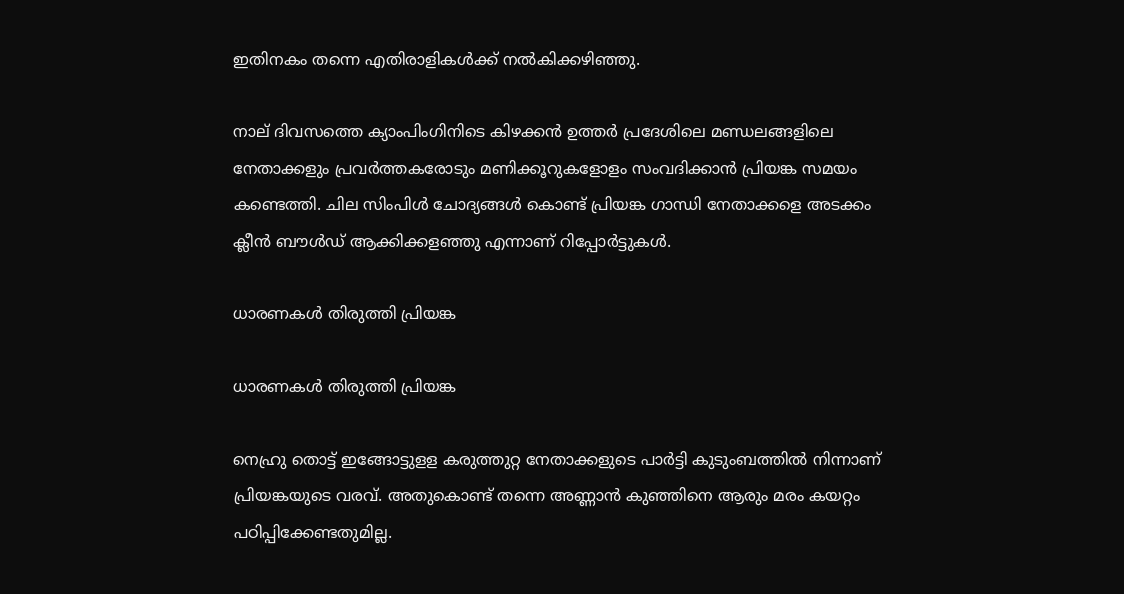ഇതിനകം തന്നെ എതിരാളികള്‍ക്ക് നല്‍കിക്കഴിഞ്ഞു.

നാല് ദിവസത്തെ ക്യാംപിംഗിനിടെ കിഴക്കന്‍ ഉത്തര്‍ പ്രദേശിലെ മണ്ഡലങ്ങളിലെ നേതാക്കളും പ്രവര്‍ത്തകരോടും മണിക്കൂറുകളോളം സംവദിക്കാന്‍ പ്രിയങ്ക സമയം കണ്ടെത്തി. ചില സിംപിള്‍ ചോദ്യങ്ങള്‍ കൊണ്ട് പ്രിയങ്ക ഗാന്ധി നേതാക്കളെ അടക്കം ക്ലീന്‍ ബൗള്‍ഡ് ആക്കിക്കളഞ്ഞു എന്നാണ് റിപ്പോര്‍ട്ടുകള്‍.

ധാരണകൾ തിരുത്തി പ്രിയങ്ക

ധാരണകൾ തിരുത്തി പ്രിയങ്ക

നെഹ്രു തൊട്ട് ഇങ്ങോട്ടുളള കരുത്തുറ്റ നേതാക്കളുടെ പാര്‍ട്ടി കുടുംബത്തില്‍ നിന്നാണ് പ്രിയങ്കയുടെ വരവ്. അതുകൊണ്ട് തന്നെ അണ്ണാന്‍ കുഞ്ഞിനെ ആരും മരം കയറ്റം പഠിപ്പിക്കേണ്ടതുമില്ല.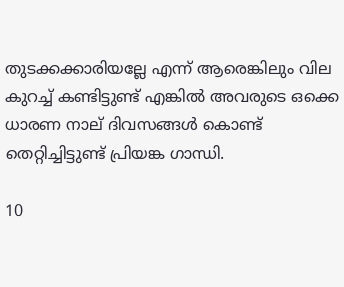തുടക്കക്കാരിയല്ലേ എന്ന് ആരെങ്കിലും വില കുറച്ച് കണ്ടിട്ടുണ്ട് എങ്കില്‍ അവരുടെ ഒക്കെ ധാരണ നാല് ദിവസങ്ങള്‍ കൊണ്ട് തെറ്റിച്ചിട്ടുണ്ട് പ്രിയങ്ക ഗാന്ധി.

10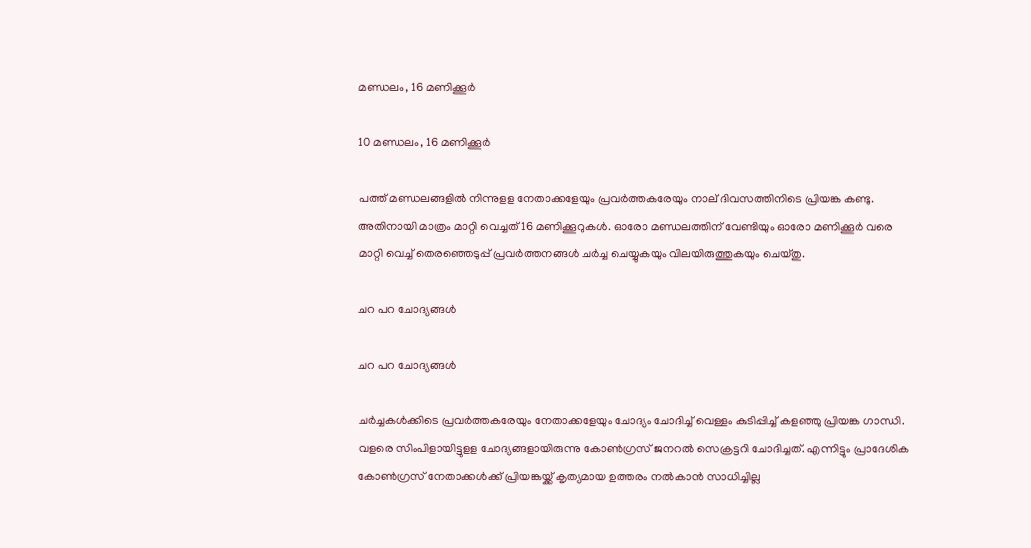മണ്ഡലം, 16 മണിക്കൂർ

10 മണ്ഡലം, 16 മണിക്കൂർ

പത്ത് മണ്ഡലങ്ങളില്‍ നിന്നുളള നേതാക്കളേയും പ്രവര്‍ത്തകരേയും നാല് ദിവസത്തിനിടെ പ്രിയങ്ക കണ്ടു. അതിനായി മാത്രം മാറ്റി വെച്ചത് 16 മണിക്കൂറുകള്‍. ഓരോ മണ്ഡലത്തിന് വേണ്ടിയും ഓരോ മണിക്കൂര്‍ വരെ മാറ്റി വെച്ച് തെരഞ്ഞെടുപ്പ് പ്രവര്‍ത്തനങ്ങള്‍ ചര്‍ച്ച ചെയ്യുകയും വിലയിരുത്തുകയും ചെയ്തു.

ചറ പറ ചോദ്യങ്ങൾ

ചറ പറ ചോദ്യങ്ങൾ

ചര്‍ച്ചകള്‍ക്കിടെ പ്രവര്‍ത്തകരേയും നേതാക്കളേയും ചോദ്യം ചോദിച്ച് വെള്ളം കുടിപ്പിച്ച് കളഞ്ഞു പ്രിയങ്ക ഗാന്ധി. വളരെ സിംപിളായിട്ടുളള ചോദ്യങ്ങളായിരുന്നു കോണ്‍ഗ്രസ് ജനറല്‍ സെക്രട്ടറി ചോദിച്ചത്. എന്നിട്ടും പ്രാദേശിക കോണ്‍ഗ്രസ് നേതാക്കള്‍ക്ക് പ്രിയങ്കയ്ക്ക് കൃത്യമായ ഉത്തരം നല്‍കാന്‍ സാധിച്ചില്ല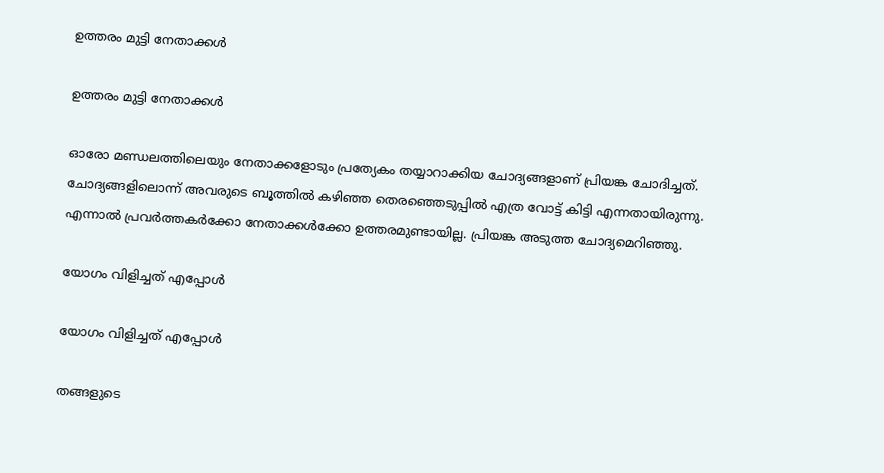ഉത്തരം മുട്ടി നേതാക്കൾ

ഉത്തരം മുട്ടി നേതാക്കൾ

ഓരോ മണ്ഡലത്തിലെയും നേതാക്കളോടും പ്രത്യേകം തയ്യാറാക്കിയ ചോദ്യങ്ങളാണ് പ്രിയങ്ക ചോദിച്ചത്. ചോദ്യങ്ങളിലൊന്ന് അവരുടെ ബൂത്തില്‍ കഴിഞ്ഞ തെരഞ്ഞെടുപ്പില്‍ എത്ര വോട്ട് കിട്ടി എന്നതായിരുന്നു. എന്നാല്‍ പ്രവര്‍ത്തകര്‍ക്കോ നേതാക്കള്‍ക്കോ ഉത്തരമുണ്ടായില്ല. പ്രിയങ്ക അടുത്ത ചോദ്യമെറിഞ്ഞു.

യോഗം വിളിച്ചത് എപ്പോൾ

യോഗം വിളിച്ചത് എപ്പോൾ

തങ്ങളുടെ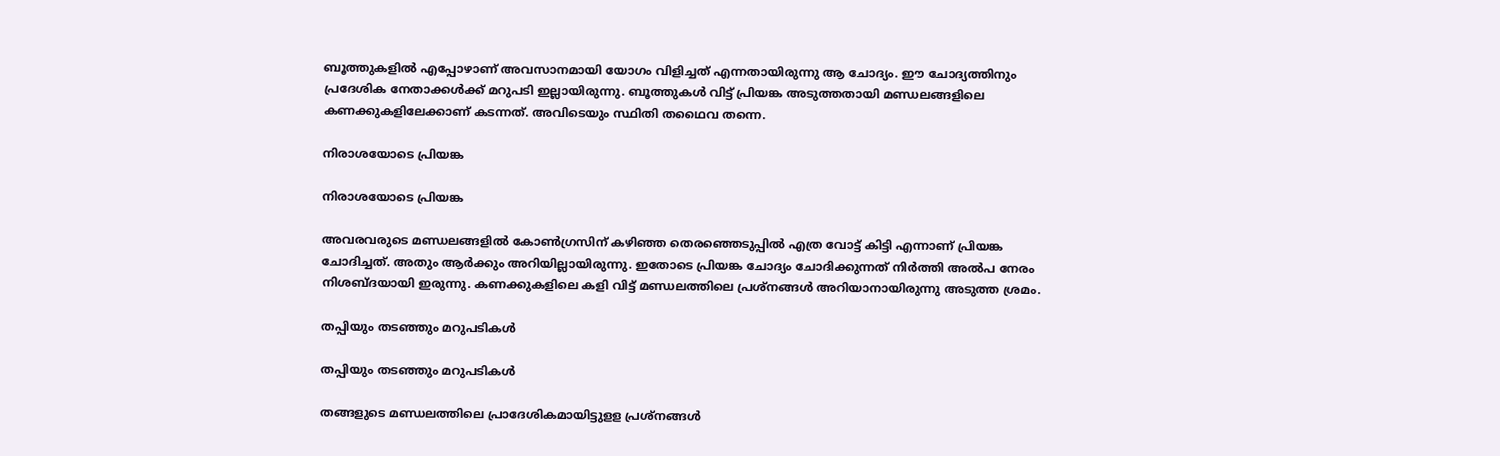ബൂത്തുകളില്‍ എപ്പോഴാണ് അവസാനമായി യോഗം വിളിച്ചത് എന്നതായിരുന്നു ആ ചോദ്യം. ഈ ചോദ്യത്തിനും പ്രദേശിക നേതാക്കള്‍ക്ക് മറുപടി ഇല്ലായിരുന്നു. ബൂത്തുകള്‍ വിട്ട് പ്രിയങ്ക അടുത്തതായി മണ്ഡലങ്ങളിലെ കണക്കുകളിലേക്കാണ് കടന്നത്. അവിടെയും സ്ഥിതി തഥൈവ തന്നെ.

നിരാശയോടെ പ്രിയങ്ക

നിരാശയോടെ പ്രിയങ്ക

അവരവരുടെ മണ്ഡലങ്ങളില്‍ കോണ്‍ഗ്രസിന് കഴിഞ്ഞ തെരഞ്ഞെടുപ്പില്‍ എത്ര വോട്ട് കിട്ടി എന്നാണ് പ്രിയങ്ക ചോദിച്ചത്. അതും ആര്‍ക്കും അറിയില്ലായിരുന്നു. ഇതോടെ പ്രിയങ്ക ചോദ്യം ചോദിക്കുന്നത് നിര്‍ത്തി അല്‍പ നേരം നിശബ്ദയായി ഇരുന്നു. കണക്കുകളിലെ കളി വിട്ട് മണ്ഡലത്തിലെ പ്രശ്‌നങ്ങള്‍ അറിയാനായിരുന്നു അടുത്ത ശ്രമം.

തപ്പിയും തടഞ്ഞും മറുപടികൾ

തപ്പിയും തടഞ്ഞും മറുപടികൾ

തങ്ങളുടെ മണ്ഡലത്തിലെ പ്രാദേശികമായിട്ടുളള പ്രശ്‌നങ്ങള്‍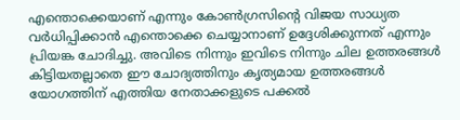എന്തൊക്കെയാണ് എന്നും കോണ്‍ഗ്രസിന്റെ വിജയ സാധ്യത വര്‍ധിപ്പിക്കാന്‍ എന്തൊക്കെ ചെയ്യാനാണ് ഉദ്ദേശിക്കുന്നത് എന്നും പ്രിയങ്ക ചോദിച്ചു. അവിടെ നിന്നും ഇവിടെ നിന്നും ചില ഉത്തരങ്ങള്‍ കിട്ടിയതല്ലാതെ ഈ ചോദ്യത്തിനും കൃത്യമായ ഉത്തരങ്ങള്‍ യോഗത്തിന് എത്തിയ നേതാക്കളുടെ പക്കല്‍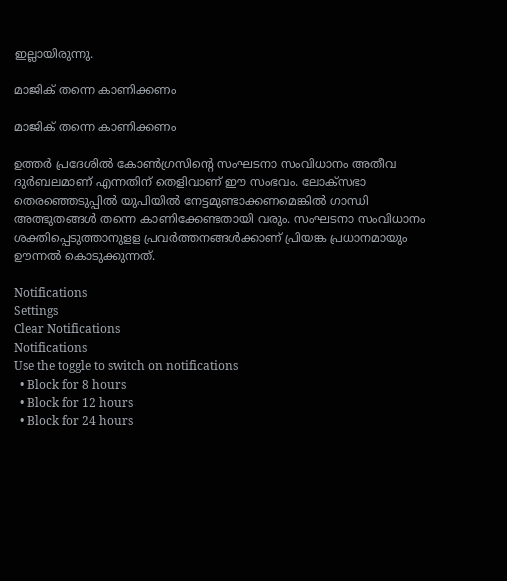ഇല്ലായിരുന്നു.

മാജിക് തന്നെ കാണിക്കണം

മാജിക് തന്നെ കാണിക്കണം

ഉത്തര്‍ പ്രദേശില്‍ കോണ്‍ഗ്രസിന്റെ സംഘടനാ സംവിധാനം അതീവ ദുര്‍ബലമാണ് എന്നതിന് തെളിവാണ് ഈ സംഭവം. ലോക്‌സഭാ തെരഞ്ഞെടുപ്പില്‍ യുപിയില്‍ നേട്ടമുണ്ടാക്കണമെങ്കില്‍ ഗാന്ധി അത്ഭുതങ്ങള്‍ തന്നെ കാണിക്കേണ്ടതായി വരും. സംഘടനാ സംവിധാനം ശക്തിപ്പെടുത്താനുളള പ്രവര്‍ത്തനങ്ങള്‍ക്കാണ് പ്രിയങ്ക പ്രധാനമായും ഊന്നല്‍ കൊടുക്കുന്നത്.

Notifications
Settings
Clear Notifications
Notifications
Use the toggle to switch on notifications
  • Block for 8 hours
  • Block for 12 hours
  • Block for 24 hours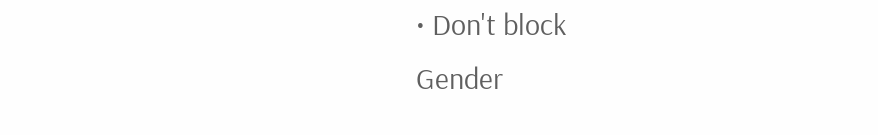• Don't block
Gender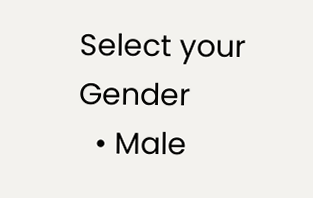Select your Gender
  • Male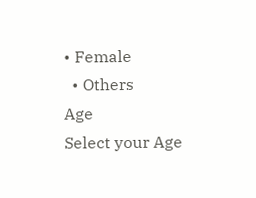• Female
  • Others
Age
Select your Age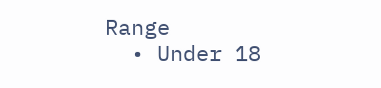Range
  • Under 18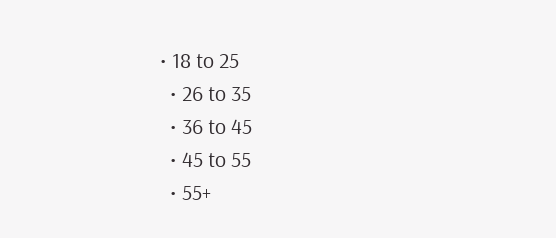• 18 to 25
  • 26 to 35
  • 36 to 45
  • 45 to 55
  • 55+